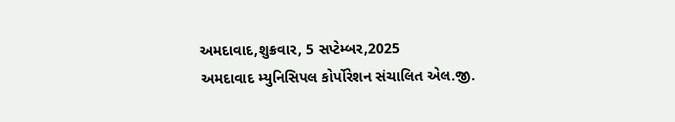અમદાવાદ,શુક્રવાર, 5 સપ્ટેમ્બર,2025
અમદાવાદ મ્યુનિસિપલ કોર્પોરેશન સંચાલિત એલ.જી.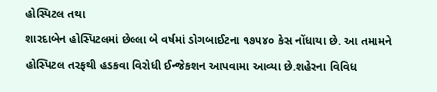હોસ્પિટલ તથા
શારદાબેન હોસ્પિટલમાં છેલ્લા બે વર્ષમાં ડોગબાઈટના ૧૭૫૪૦ કેસ નોંધાયા છે. આ તમામને
હોસ્પિટલ તરફથી હડકવા વિરોધી ઈન્જેકશન આપવામા આવ્યા છે.શહેરના વિવિધ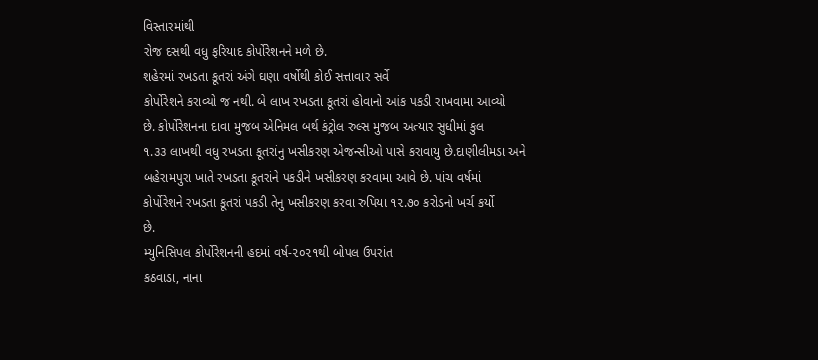વિસ્તારમાંથી
રોજ દસથી વધુ ફરિયાદ કોર્પોરેશનને મળે છે.
શહેરમાં રખડતા કૂતરાં અંગે ઘણા વર્ષોથી કોઈ સત્તાવાર સર્વે
કોર્પોરેશને કરાવ્યો જ નથી. બે લાખ રખડતા કૂતરાં હોવાનો આંક પકડી રાખવામા આવ્યો
છે. કોર્પોરેશનના દાવા મુજબ એનિમલ બર્થ કંટ્રોલ રુલ્સ મુજબ અત્યાર સુધીમાં કુલ
૧.૩૩ લાખથી વધુ રખડતા કૂતરાંનુ ખસીકરણ એજન્સીઓ પાસે કરાવાયુ છે.દાણીલીમડા અને
બહેરામપુરા ખાતે રખડતા કૂતરાંને પકડીને ખસીકરણ કરવામા આવે છે. પાંચ વર્ષમાં
કોર્પોરેશને રખડતા કૂતરાં પકડી તેનુ ખસીકરણ કરવા રુપિયા ૧૨.૭૦ કરોડનો ખર્ચ કર્યો
છે.
મ્યુનિસિપલ કોર્પોરેશનની હદમાં વર્ષ-૨૦૨૧થી બોપલ ઉપરાંત
કઠવાડા, નાના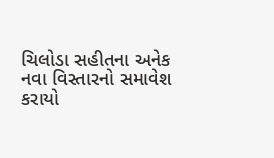ચિલોડા સહીતના અનેક નવા વિસ્તારનો સમાવેશ કરાયો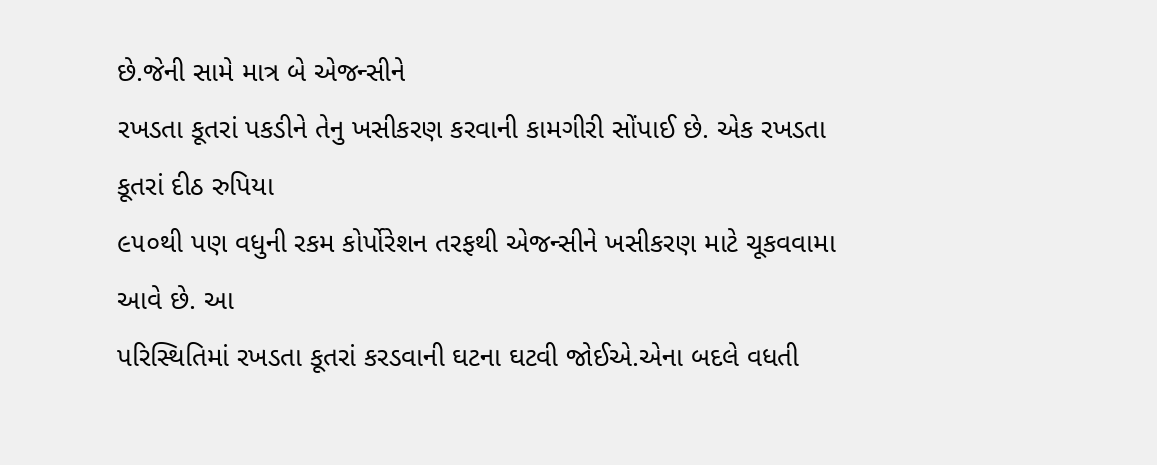છે.જેની સામે માત્ર બે એજન્સીને
રખડતા કૂતરાં પકડીને તેનુ ખસીકરણ કરવાની કામગીરી સોંપાઈ છે. એક રખડતા કૂતરાં દીઠ રુપિયા
૯૫૦થી પણ વધુની રકમ કોર્પોરેશન તરફથી એજન્સીને ખસીકરણ માટે ચૂકવવામા આવે છે. આ
પરિસ્થિતિમાં રખડતા કૂતરાં કરડવાની ઘટના ઘટવી જોઈએ.એના બદલે વધતી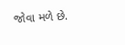જોવા મળે છે.